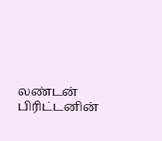லண்டன்
பிரிட்டனின்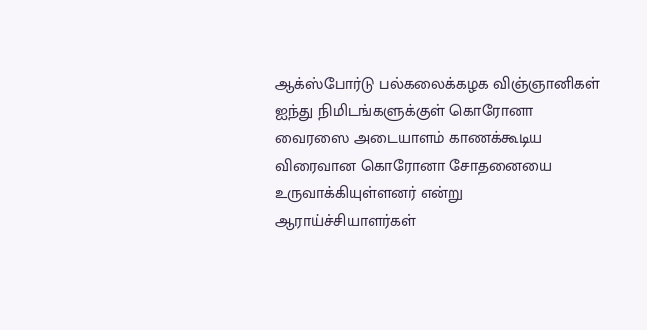ஆக்ஸ்போர்டு பல்கலைக்கழக விஞ்ஞானிகள் ஐந்து நிமிடங்களுக்குள் கொரோனா வைரஸை அடையாளம் காணக்கூடிய விரைவான கொரோனா சோதனையை உருவாக்கியுள்ளனர் என்று ஆராய்ச்சியாளர்கள்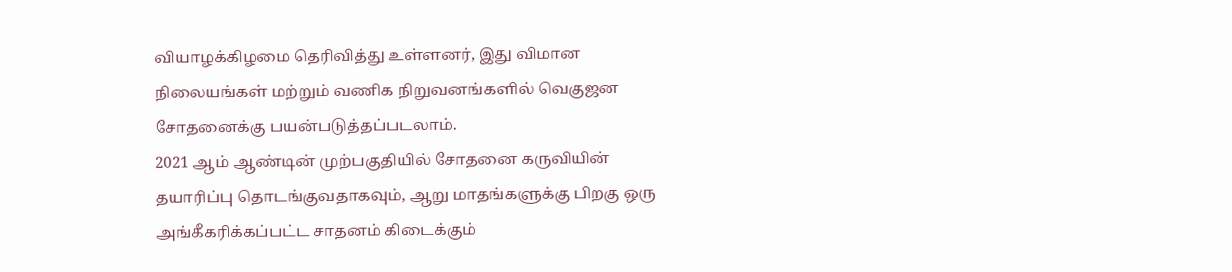வியாழக்கிழமை தெரிவித்து உள்ளனர், இது விமான நிலையங்கள் மற்றும் வணிக நிறுவனங்களில் வெகுஜன சோதனைக்கு பயன்படுத்தப்படலாம்.
2021 ஆம் ஆண்டின் முற்பகுதியில் சோதனை கருவியின் தயாரிப்பு தொடங்குவதாகவும், ஆறு மாதங்களுக்கு பிறகு ஒரு அங்கீகரிக்கப்பட்ட சாதனம் கிடைக்கும்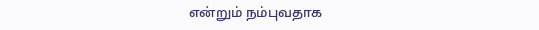என்றும் நம்புவதாக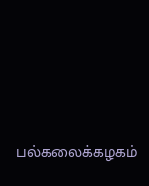பல்கலைக்கழகம்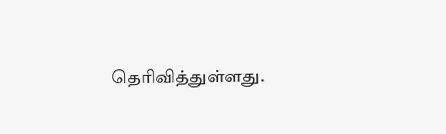தெரிவித்துள்ளது.